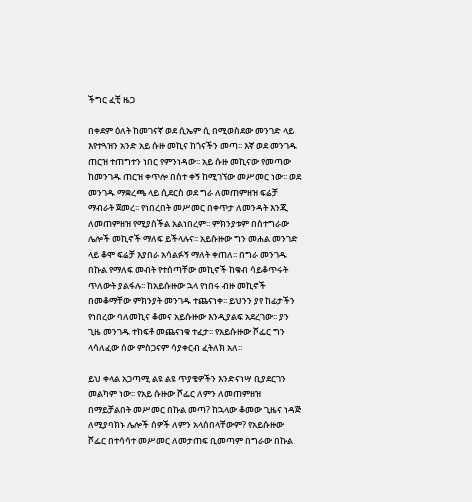ችግር ፈቺ ዜጋ

በቀደም ዕለት ከመገናኛ ወደ ሲኤም ሲ በሚወስደው መንገድ ላይ እየተጓዝን አንድ አይ ሱዙ መኪና ከጎናችን መጣ፡፡ እኛ ወደ መንገዱ ጠርዝ ተጠግተን ነበር የምንነዳው፡፡ አይ ሱዙ መኪናው የመጣው ከመንገዱ ጠርዝ ቀጥሎ በስተ ቀኝ ከሚገኘው መሥመር ነው፡፡ ወደ መንገዱ ማቋረጫ ላይ ሲደርስ ወደ ግራ ለመጠምዘዝ ፍሬቻ ማብራት ጀመረ፡፡ የነበረበት መሥመር በቀጥታ ለመንዳት እንጂ ለመጠምዘዝ የሚያስችል አልነበረም፡፡ ምክንያቱም በስተግራው ሌሎች መኪኖች ማለፍ ይችላሉና፡፡ አይሱዙው ግን መሐል መንገድ ላይ ቆሞ ፍሬቻ እያበራ አሳልፉኝ ማለት ቀጠለ፡፡ በግራ መንገዱ በኩል የማለፍ መብት የተሰጣቸው መኪኖች ከቁብ ሳይቆጥሩት ጥለውት ያልፋሉ፡፡ ከአይሱዙው ኋላ የነበሩ ብዙ መኪኖች በመቆማቸው ምክንያት መንገዱ ተጨናነቀ፡፡ ይህንን ያየ ከፊታችን የነበረው ባለመኪና ቆመና አይሱዙው እንዲያልፍ አደረገው፡፡ ያን ጊዜ መንገዱ ተከፍቶ መጨናነቁ ተፈታ፡፡ የአይሱዙው ሾፌር ግን ላሳለፈው ሰው ምስጋናም ሳያቀርብ ፈትለክ አለ፡፡

ይህ ቀላል አጋጣሚ ልዩ ልዩ ጥያቄዎችን እንድናነሣ ቢያደርገን መልካም ነው፡፡ የአይ ሱዙው ሾፌር ለምን ለመጠምዘዝ በማይቻልበት መሥመር በኩል መጣ? ከኋላው ቆመው ጊዜና ነዳጅ ለሚያባክኑ ሌሎች ሰዎች ለምን አላሰበላቸውም? የአይሱዙው ሾፌር በተሳሳተ መሥመር ለመታጠፍ ቢመጣም በግራው በኩል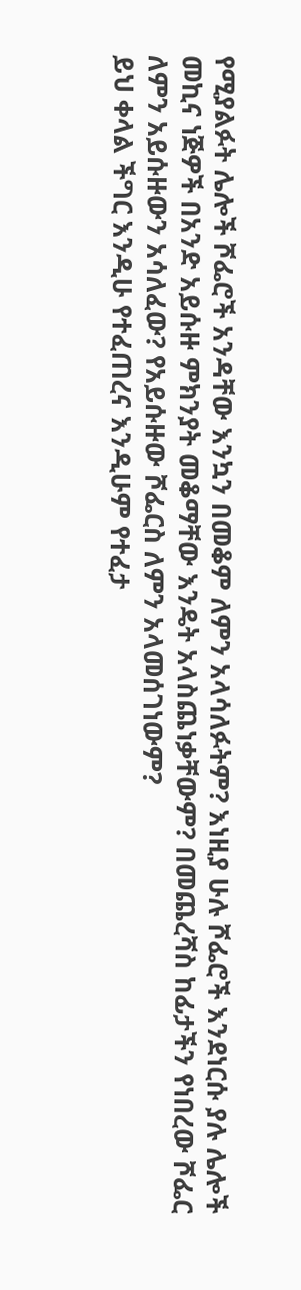የሚያልፉት ሌሎች ሾፌሮች አንዳቸው እንኳን በመቆም ለምን አላሳለፉትም? እነዚያ ሁሉ ሾፌሮች እንደነርሱ ያሉ ሌሎች መኪና ነጅዎች በአንድ አይሱዙ ምክንያት መቆማቸው እንዴት አላስጨነቃቸውም? በመጨረሻስ ከፊታችን የነበረው ሾፌር ለምን አይሱዙውን አሳለፈው? የአይሱዙው ሾፌርስ ለምን አላመሰገነውም?
ይህ ቀላል ችግር እንዲሁ የተፈጠረና እንዲሁም የተፈታ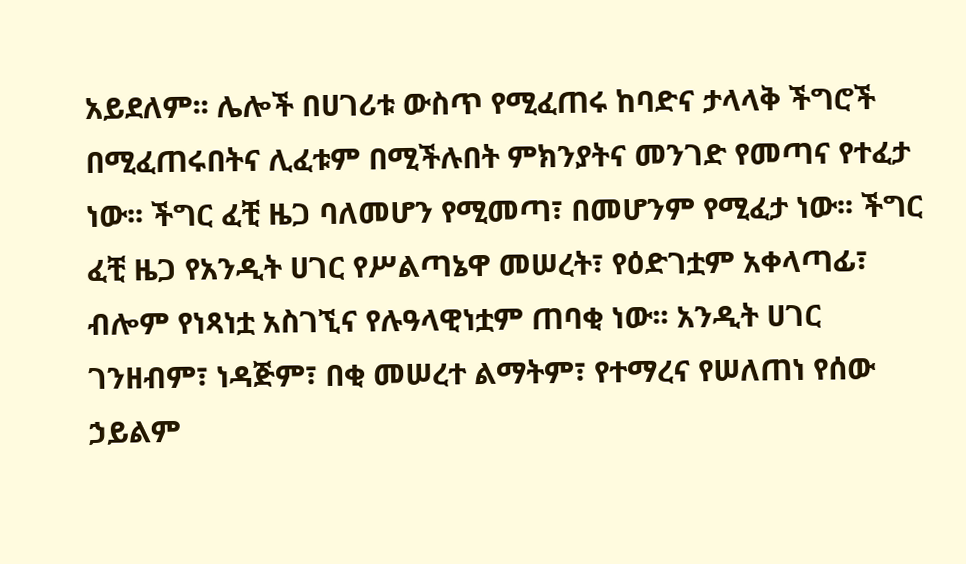አይደለም፡፡ ሌሎች በሀገሪቱ ውስጥ የሚፈጠሩ ከባድና ታላላቅ ችግሮች በሚፈጠሩበትና ሊፈቱም በሚችሉበት ምክንያትና መንገድ የመጣና የተፈታ ነው፡፡ ችግር ፈቺ ዜጋ ባለመሆን የሚመጣ፣ በመሆንም የሚፈታ ነው፡፡ ችግር ፈቺ ዜጋ የአንዲት ሀገር የሥልጣኔዋ መሠረት፣ የዕድገቷም አቀላጣፊ፣ ብሎም የነጻነቷ አስገኚና የሉዓላዊነቷም ጠባቂ ነው፡፡ አንዲት ሀገር ገንዘብም፣ ነዳጅም፣ በቂ መሠረተ ልማትም፣ የተማረና የሠለጠነ የሰው ኃይልም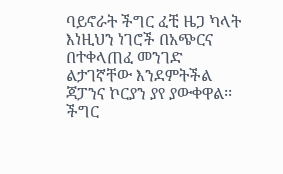ባይኖራት ችግር ፈቺ ዜጋ ካላት እነዚህን ነገሮች በአጭርና በተቀላጠፈ መንገድ ልታገኛቸው እንደምትችል ጃፓንና ኮርያን ያየ ያውቀዋል፡፡
ችግር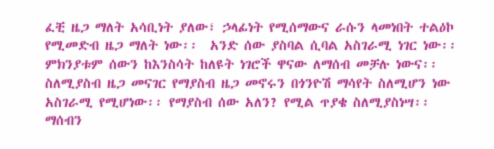ፈቺ ዜጋ ማለት አሳቢነት ያለው፣ ኃላፊነት የሚሰማውና ራሱን ላመነበት ተልዕኮ የሚመድብ ዜጋ ማለት ነው፡፡  አንድ ሰው ያስባል ሲባል አስገራሚ ነገር ነው፡፡ ምክንያቱም ሰውን ከእንስሳት ከለዩት ነገሮች ዋናው ለማሰብ መቻሉ ነውና፡፡ ስለሚያስብ ዜጋ መናገር የማያስብ ዜጋ መኖሩን በጎንዮሽ ማሳየት ስለሚሆን ነው አስገራሚ የሚሆነው፡፡ የማያስብ ሰው አለን? የሚል ጥያቄ ስለሚያስነሣ፡፡ ማሰብን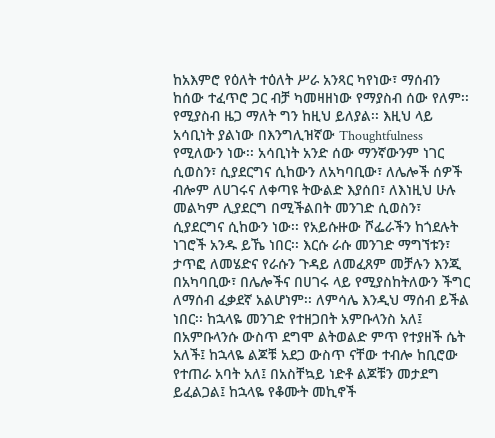ከአእምሮ የዕለት ተዕለት ሥራ አንጻር ካየነው፣ ማሰብን ከሰው ተፈጥሮ ጋር ብቻ ካመዛዘነው የማያስብ ሰው የለም፡፡ የሚያስብ ዜጋ ማለት ግን ከዚህ ይለያል፡፡ እዚህ ላይ አሳቢነት ያልነው በእንግሊዝኛው Thoughtfulness የሚለውን ነው፡፡ አሳቢነት አንድ ሰው ማንኛውንም ነገር ሲወስን፣ ሲያደርግና ሲከውን ለአካባቢው፣ ለሌሎች ሰዎች ብሎም ለሀገሩና ለቀጣዩ ትውልድ እያሰበ፣ ለእነዚህ ሁሉ መልካም ሊያደርግ በሚችልበት መንገድ ሲወስን፣ ሲያደርግና ሲከውን ነው፡፡ የአይሱዙው ሾፌራችን ከጎደሉት ነገሮች አንዱ ይኼ ነበር፡፡ እርሱ ራሱ መንገድ ማግኘቱን፣ ታጥፎ ለመሄድና የራሱን ጉዳይ ለመፈጸም መቻሉን እንጂ በአካባቢው፣ በሌሎችና በሀገሩ ላይ የሚያስከትለውን ችግር ለማሰብ ፈቃደኛ አልሆነም፡፡ ለምሳሌ እንዲህ ማሰብ ይችል ነበር፡፡ ከኋላዬ መንገድ የተዘጋበት አምቡላንስ አለ፤ በአምቡላንሱ ውስጥ ደግሞ ልትወልድ ምጥ የተያዘች ሴት አለች፤ ከኋላዬ ልጆቹ አደጋ ውስጥ ናቸው ተብሎ ከቢሮው የተጠራ አባት አለ፤ በአስቸኳይ ነድቶ ልጆቹን መታደግ ይፈልጋል፤ ከኋላዬ የቆሙት መኪኖች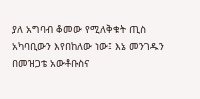ያለ አግባብ ቆመው የሚለቅቁት ጢስ አካባቢውን እየበከለው ነው፤ እኔ መንገዱን በመዝጋቴ አውቶቡስና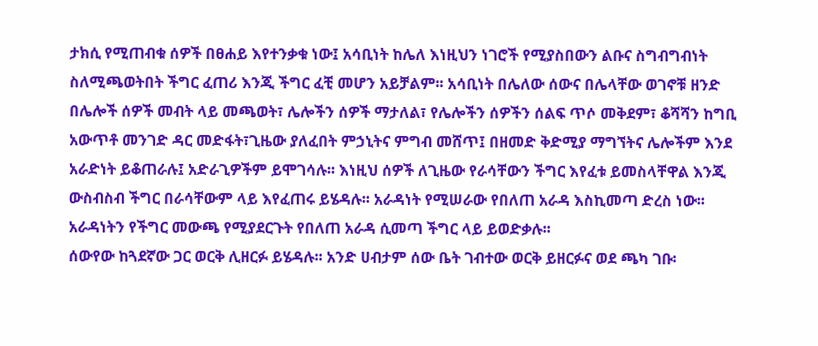ታክሲ የሚጠብቁ ሰዎች በፀሐይ እየተንቃቁ ነው፤ አሳቢነት ከሌለ እነዚህን ነገሮች የሚያስበውን ልቡና ስግብግብነት ስለሚጫወትበት ችግር ፈጠሪ እንጂ ችግር ፈቺ መሆን አይቻልም፡፡ አሳቢነት በሌለው ሰውና በሌላቸው ወገኖቹ ዘንድ በሌሎች ሰዎች መብት ላይ መጫወት፣ ሌሎችን ሰዎች ማታለል፣ የሌሎችን ሰዎችን ሰልፍ ጥሶ መቅደም፣ ቆሻሻን ከግቢ አውጥቶ መንገድ ዳር መድፋት፣ጊዜው ያለፈበት ምኃኒትና ምግብ መሸጥ፤ በዘመድ ቅድሚያ ማግኘትና ሌሎችም እንደ አራድነት ይቆጠራሉ፤ አድራጊዎችም ይሞገሳሉ፡፡ እነዚህ ሰዎች ለጊዜው የራሳቸውን ችግር እየፈቱ ይመስላቸዋል እንጂ ውስብስብ ችግር በራሳቸውም ላይ እየፈጠሩ ይሄዳሉ፡፡ አራዳነት የሚሠራው የበለጠ አራዳ እስኪመጣ ድረስ ነው፡፡ አራዳነትን የችግር መውጫ የሚያደርጉት የበለጠ አራዳ ሲመጣ ችግር ላይ ይወድቃሉ፡፡
ሰውየው ከጓደኛው ጋር ወርቅ ሊዘርፉ ይሄዳሉ፡፡ አንድ ሀብታም ሰው ቤት ገብተው ወርቅ ይዘርፉና ወደ ጫካ ገቡ፡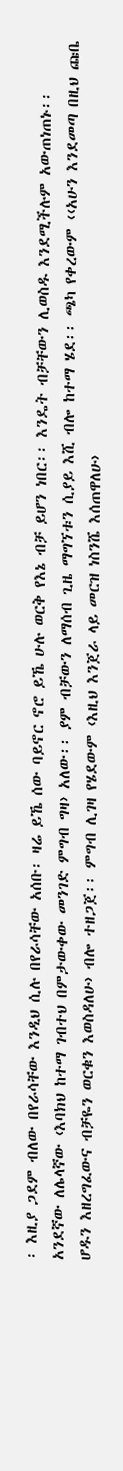፡ እዚያ ጋደም ብለው በየራሳቸው እንዲህ ሲሉ በየራሳቸው አሰቡ፡ ዛሬ ይኼ ሰው ባይኖር ኖሮ ይኼ ሁሉ ወርቅ የእኔ ብቻ ይሆን ነበር፡፡ እንዴት ብቻቸውን ሊወስዱ እንደሚችሉም አውጠነጠኑ፡፡ አንደኛው ለሌላኛው ‹እባክህ ከተማ ገብተህ በምታውቀው መንገድ ምግብ ግዛ› አለው፡፡ ያም ብቻውን ለማሰብ ጊዜ ማግኘቱን ሲያይ እሺ ብሎ ከተማ ሄደ፡፡ ጫካ የቀረውም ‹‹አሁን እንደመጣ በዚህ ጩቤ ሆዱን እዘረግፈውና ብቻዬን ወርቁን እወስዳለሁ› ብሎ ተዘጋጀ፡፡ ምግብ ሊገዛ የሄደውም ‹እዚህ እንጀራ ላይ መርዝ ነስንሼ እሰጠዋለሁ›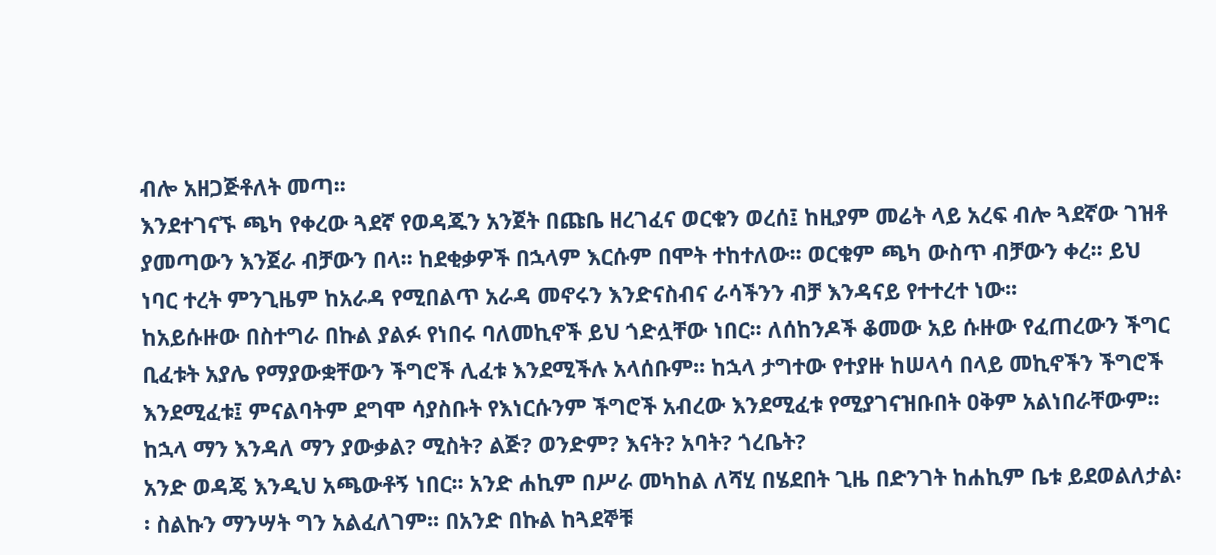ብሎ አዘጋጅቶለት መጣ፡፡
እንደተገናኙ ጫካ የቀረው ጓደኛ የወዳጁን አንጀት በጩቤ ዘረገፈና ወርቁን ወረሰ፤ ከዚያም መሬት ላይ አረፍ ብሎ ጓደኛው ገዝቶ ያመጣውን እንጀራ ብቻውን በላ፡፡ ከደቂቃዎች በኋላም እርሱም በሞት ተከተለው፡፡ ወርቁም ጫካ ውስጥ ብቻውን ቀረ፡፡ ይህ ነባር ተረት ምንጊዜም ከአራዳ የሚበልጥ አራዳ መኖሩን እንድናስብና ራሳችንን ብቻ እንዳናይ የተተረተ ነው፡፡
ከአይሱዙው በስተግራ በኩል ያልፉ የነበሩ ባለመኪኖች ይህ ጎድሏቸው ነበር፡፡ ለሰከንዶች ቆመው አይ ሱዙው የፈጠረውን ችግር ቢፈቱት አያሌ የማያውቋቸውን ችግሮች ሊፈቱ እንደሚችሉ አላሰቡም፡፡ ከኋላ ታግተው የተያዙ ከሠላሳ በላይ መኪኖችን ችግሮች እንደሚፈቱ፤ ምናልባትም ደግሞ ሳያስቡት የእነርሱንም ችግሮች አብረው እንደሚፈቱ የሚያገናዝቡበት ዐቅም አልነበራቸውም፡፡ ከኋላ ማን እንዳለ ማን ያውቃል? ሚስት? ልጅ? ወንድም? እናት? አባት? ጎረቤት?
አንድ ወዳጄ እንዲህ አጫውቶኝ ነበር፡፡ አንድ ሐኪም በሥራ መካከል ለሻሂ በሄደበት ጊዜ በድንገት ከሐኪም ቤቱ ይደወልለታል፡፡ ስልኩን ማንሣት ግን አልፈለገም፡፡ በአንድ በኩል ከጓደኞቹ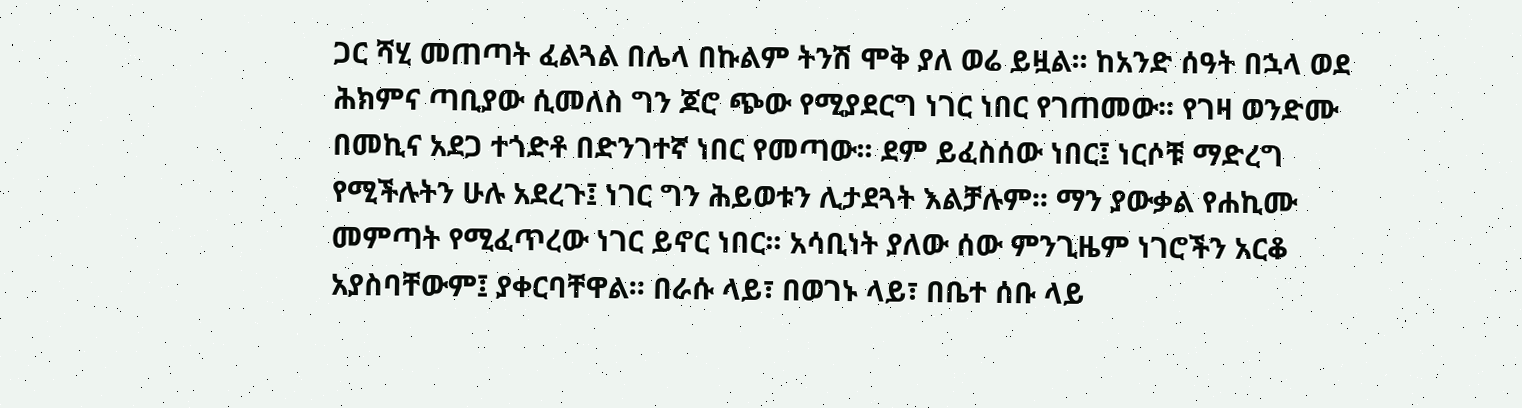ጋር ሻሂ መጠጣት ፈልጓል በሌላ በኩልም ትንሽ ሞቅ ያለ ወሬ ይዟል፡፡ ከአንድ ሰዓት በኋላ ወደ ሕክምና ጣቢያው ሲመለስ ግን ጆሮ ጭው የሚያደርግ ነገር ነበር የገጠመው፡፡ የገዛ ወንድሙ በመኪና አደጋ ተጎድቶ በድንገተኛ ነበር የመጣው፡፡ ደም ይፈስሰው ነበር፤ ነርሶቹ ማድረግ የሚችሉትን ሁሉ አደረጉ፤ ነገር ግን ሕይወቱን ሊታደጓት እልቻሉም፡፡ ማን ያውቃል የሐኪሙ መምጣት የሚፈጥረው ነገር ይኖር ነበር፡፡ አሳቢነት ያለው ሰው ምንጊዜም ነገሮችን አርቆ አያስባቸውም፤ ያቀርባቸዋል፡፡ በራሱ ላይ፣ በወገኑ ላይ፣ በቤተ ሰቡ ላይ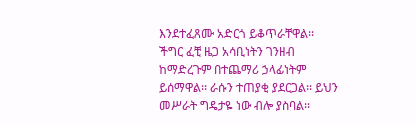እንደተፈጸሙ አድርጎ ይቆጥራቸዋል፡፡
ችግር ፈቺ ዜጋ አሳቢነትን ገንዘብ ከማድረጉም በተጨማሪ ኃላፊነትም ይሰማዋል፡፡ ራሱን ተጠያቂ ያደርጋል፡፡ ይህን መሥራት ግዴታዬ ነው ብሎ ያስባል፡፡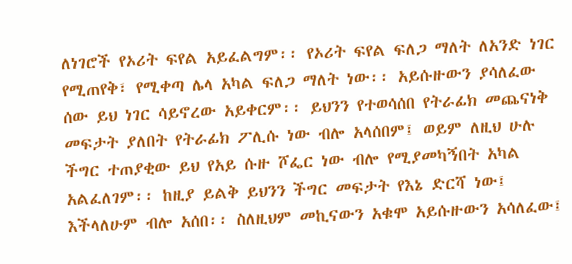ለነገሮች የኦሪት ፍየል አይፈልግም፡፡ የኦሪት ፍየል ፍለጋ ማለት ለአንድ ነገር የሚጠየቅ፣ የሚቀጣ ሌላ አካል ፍለጋ ማለት ነው፡፡ አይሱዙውን ያሳለፈው ሰው ይህ ነገር ሳይኖረው አይቀርም፡፡ ይህንን የተወሳሰበ የትራፊክ መጨናነቅ መፍታት ያለበት የትራፊክ ፖሊሱ ነው ብሎ አላሰበም፤ ወይም ለዚህ ሁሉ ችግር ተጠያቂው ይህ የአይ ሱዙ ሾፌር ነው ብሎ የሚያመካኝበት አካል አልፈለገም፡፡ ከዚያ ይልቅ ይህንን ችግር መፍታት የእኔ ድርሻ ነው፤ እችላለሁም ብሎ አሰበ፡፡ ስለዚህም መኪናውን አቁሞ አይሱዙውን አሳለፈው፤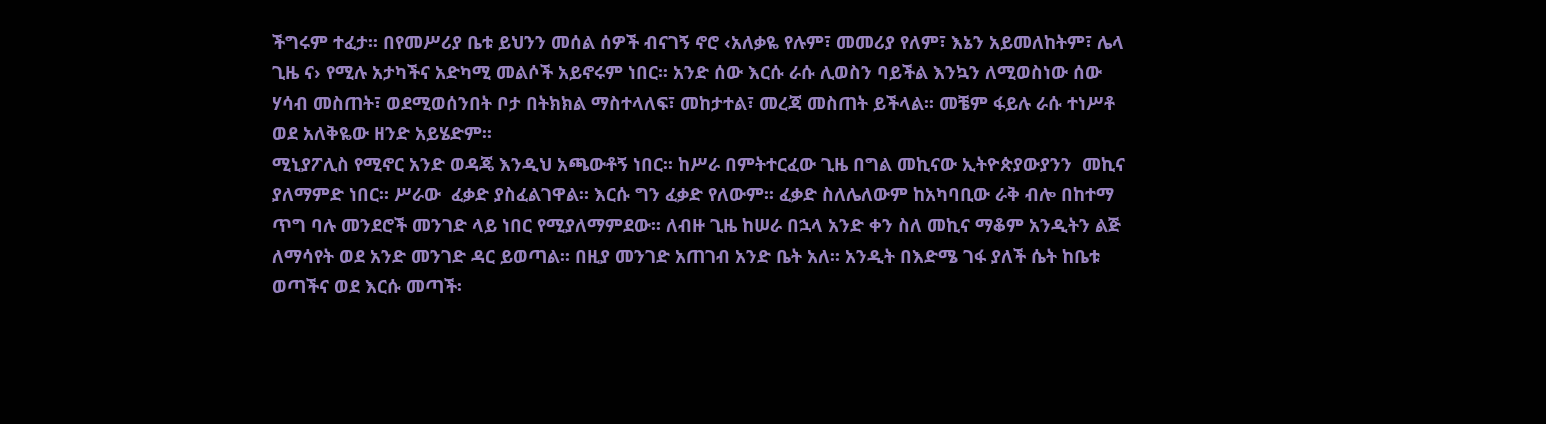ችግሩም ተፈታ፡፡ በየመሥሪያ ቤቱ ይህንን መሰል ሰዎች ብናገኝ ኖሮ ‹አለቃዬ የሉም፣ መመሪያ የለም፣ እኔን አይመለከትም፣ ሌላ ጊዜ ና› የሚሉ አታካችና አድካሚ መልሶች አይኖሩም ነበር፡፡ አንድ ሰው እርሱ ራሱ ሊወስን ባይችል እንኳን ለሚወስነው ሰው ሃሳብ መስጠት፣ ወደሚወሰንበት ቦታ በትክክል ማስተላለፍ፣ መከታተል፣ መረጃ መስጠት ይችላል፡፡ መቼም ፋይሉ ራሱ ተነሥቶ ወደ አለቅዬው ዘንድ አይሄድም፡፡
ሚኒያፖሊስ የሚኖር አንድ ወዳጄ እንዲህ አጫውቶኝ ነበር፡፡ ከሥራ በምትተርፈው ጊዜ በግል መኪናው ኢትዮጵያውያንን  መኪና ያለማምድ ነበር፡፡ ሥራው  ፈቃድ ያስፈልገዋል፡፡ እርሱ ግን ፈቃድ የለውም፡፡ ፈቃድ ስለሌለውም ከአካባቢው ራቅ ብሎ በከተማ ጥግ ባሉ መንደሮች መንገድ ላይ ነበር የሚያለማምደው፡፡ ለብዙ ጊዜ ከሠራ በኋላ አንድ ቀን ስለ መኪና ማቆም አንዲትን ልጅ ለማሳየት ወደ አንድ መንገድ ዳር ይወጣል፡፡ በዚያ መንገድ አጠገብ አንድ ቤት አለ፡፡ አንዲት በእድሜ ገፋ ያለች ሴት ከቤቱ ወጣችና ወደ እርሱ መጣች፡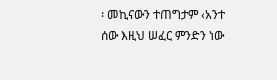፡ መኪናውን ተጠግታም ‹አንተ ሰው እዚህ ሠፈር ምንድን ነው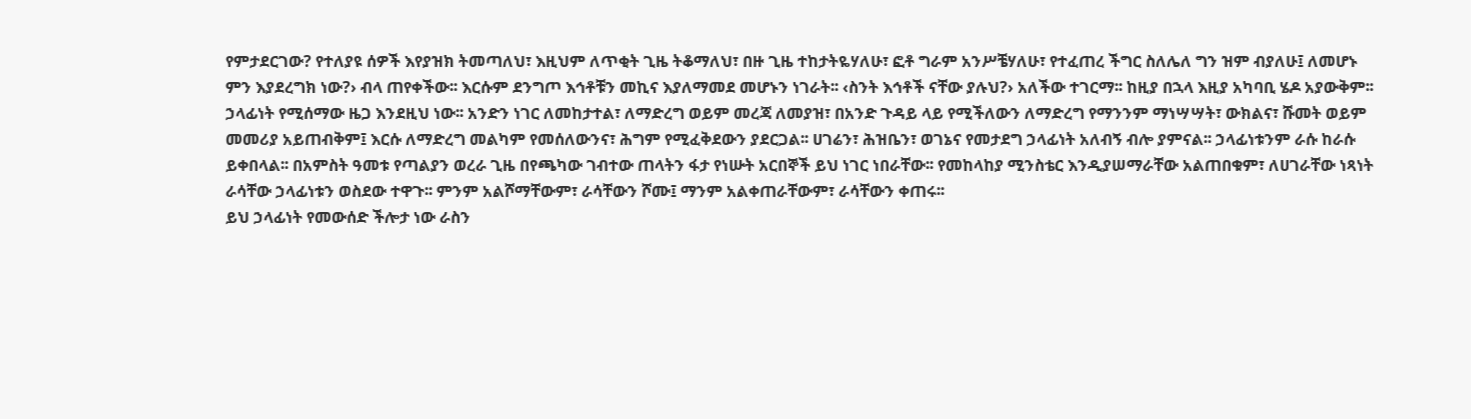የምታደርገው? የተለያዩ ሰዎች እየያዝክ ትመጣለህ፣ እዚህም ለጥቂት ጊዜ ትቆማለህ፣ በዙ ጊዜ ተከታትዬሃለሁ፣ ፎቶ ግራም አንሥቼሃለሁ፣ የተፈጠረ ችግር ስለሌለ ግን ዝም ብያለሁ፤ ለመሆኑ ምን እያደረግክ ነው?› ብላ ጠየቀችው፡፡ እርሱም ደንግጦ እኅቶቹን መኪና እያለማመደ መሆኑን ነገራት፡፡ ‹ስንት እኅቶች ናቸው ያሉህ?› አለችው ተገርማ፡፡ ከዚያ በኋላ እዚያ አካባቢ ሄዶ አያውቅም፡፡
ኃላፊነት የሚሰማው ዜጋ እንደዚህ ነው፡፡ አንድን ነገር ለመከታተል፣ ለማድረግ ወይም መረጃ ለመያዝ፣ በአንድ ጉዳይ ላይ የሚችለውን ለማድረግ የማንንም ማነሣሣት፣ ውክልና፣ ሹመት ወይም መመሪያ አይጠብቅም፤ እርሱ ለማድረግ መልካም የመሰለውንና፣ ሕግም የሚፈቅደውን ያደርጋል፡፡ ሀገሬን፣ ሕዝቤን፣ ወገኔና የመታደግ ኃላፊነት አለብኝ ብሎ ያምናል፡፡ ኃላፊነቱንም ራሱ ከራሱ ይቀበላል፡፡ በአምስት ዓመቱ የጣልያን ወረራ ጊዜ በየጫካው ገብተው ጠላትን ፋታ የነሡት አርበኞች ይህ ነገር ነበራቸው፡፡ የመከላከያ ሚንስቴር እንዲያሠማራቸው አልጠበቁም፣ ለሀገራቸው ነጻነት ራሳቸው ኃላፊነቱን ወስደው ተዋጉ፡፡ ምንም አልሾማቸውም፣ ራሳቸውን ሾሙ፤ ማንም አልቀጠራቸውም፣ ራሳቸውን ቀጠሩ፡፡
ይህ ኃላፊነት የመውሰድ ችሎታ ነው ራስን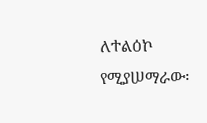ለተልዕኮ የሚያሠማራው፡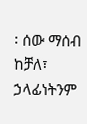፡ ሰው ማሰብ ከቻለ፣ ኃላፊነትንም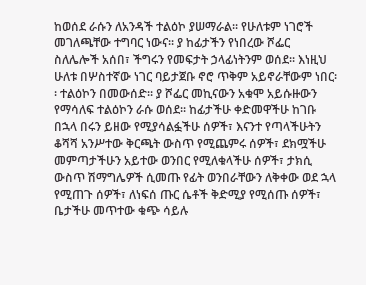ከወሰደ ራሱን ለአንዳች ተልዕኮ ያሠማራል፡፡ የሁለቱም ነገሮች መገለጫቸው ተግባር ነውና፡፡ ያ ከፊታችን የነበረው ሾፌር ስለሌሎች አሰበ፣ ችግሩን የመፍታት ኃላፊነትንም ወሰደ፡፡ እነዚህ ሁለቱ በሦስተኛው ነገር ባይታጀቡ ኖሮ ጥቅም አይኖራቸውም ነበር፡፡ ተልዕኮን በመውሰድ፡፡ ያ ሾፌር መኪናውን አቁሞ አይሱዙውን የማሳለፍ ተልዕኮን ራሱ ወሰደ፡፡ ከፊታችሁ ቀድመዋችሁ ከገቡ በኋላ በሩን ይዘው የሚያሳልፏችሁ ሰዎች፣ እናንተ የጣላችሁትን ቆሻሻ አንሥተው ቅርጫት ውስጥ የሚጨምሩ ሰዎች፣ ደክሟችሁ መምጣታችሁን አይተው ወንበር የሚለቁላችሁ ሰዎች፣ ታክሲ ውስጥ ሽማግሌዎች ሲመጡ የፊት ወንበራቸውን ለቅቀው ወደ ኋላ የሚጠጉ ሰዎች፣ ለነፍሰ ጡር ሴቶች ቅድሚያ የሚሰጡ ሰዎች፣ ቤታችሁ መጥተው ቁጭ ሳይሉ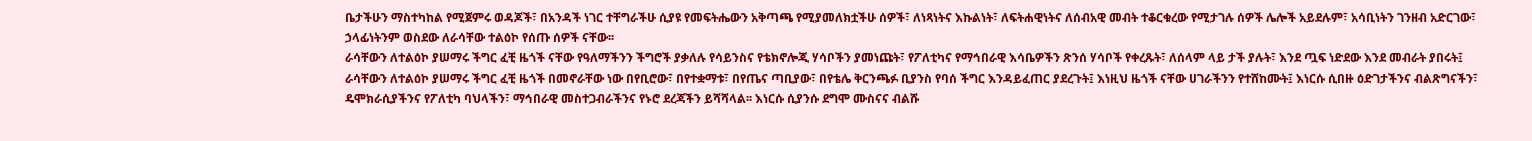ቤታችሁን ማስተካከል የሚጀምሩ ወዳጆች፣ በአንዳች ነገር ተቸግራችሁ ሲያዩ የመፍትሔውን አቅጣጫ የሚያመለክቷችሁ ሰዎች፣ ለነጻነትና እኩልነት፣ ለፍትሐዊነትና ለሰብአዊ መብት ተቆርቁረው የሚታገሉ ሰዎች ሌሎች አይደሉም፣ አሳቢነትን ገንዘብ አድርገው፣ ኃላፊነትንም ወስደው ለራሳቸው ተልዕኮ የሰጡ ሰዎች ናቸው፡፡
ራሳቸውን ለተልዕኮ ያሠማሩ ችግር ፈቺ ዜጎች ናቸው የዓለማችንን ችግሮች ያቃለሉ የሳይንስና የቴክኖሎጂ ሃሳቦችን ያመነጩት፣ የፖለቲካና የማኅበራዊ እሳቤዎችን ጽንሰ ሃሳቦች የቀረጹት፣ ለሰላም ላይ ታች ያሉት፣ እንደ ጧፍ ነድደው እንደ መብራት ያበሩት፤ ራሳቸውን ለተልዕኮ ያሠማሩ ችግር ፈቺ ዜጎች በመኖራቸው ነው በየቢሮው፣ በየተቋማቱ፣ በየጤና ጣቢያው፣ በየቴሌ ቅርንጫፉ ቢያንስ የባሰ ችግር እንዳይፈጠር ያደረጉት፤ እነዚህ ዜጎች ናቸው ሀገራችንን የተሸከሙት፤ እነርሱ ሲበዙ ዕድገታችንና ብልጽግናችን፣ ዴሞክራሲያችንና የፖለቲካ ባህላችን፣ ማኅበራዊ መስተጋብራችንና የኑሮ ደረጃችን ይሻሻላል፡፡ እነርሱ ሲያንሱ ደግሞ ሙስናና ብልሹ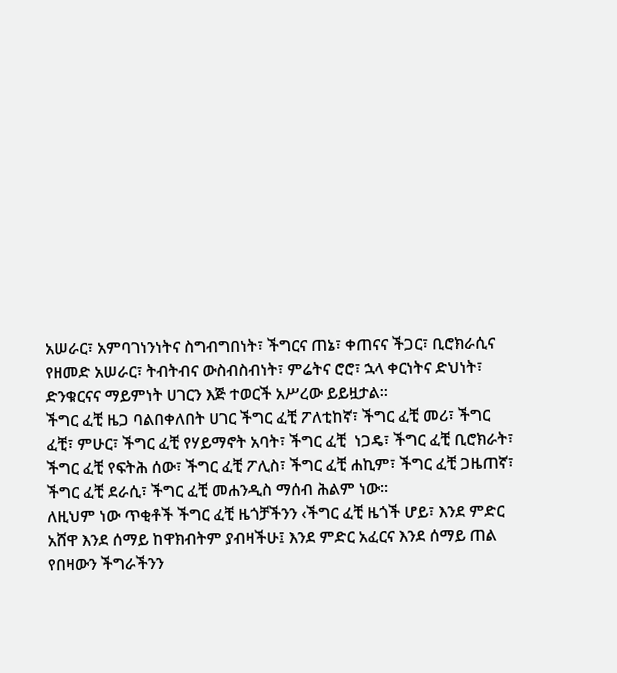አሠራር፣ አምባገነንነትና ስግብግበነት፣ ችግርና ጠኔ፣ ቀጠናና ችጋር፣ ቢሮክራሲና የዘመድ አሠራር፣ ትብትብና ውስብስብነት፣ ምሬትና ሮሮ፣ ኋላ ቀርነትና ድህነት፣ ድንቁርናና ማይምነት ሀገርን እጅ ተወርች አሥረው ይይዟታል፡፡
ችግር ፈቺ ዜጋ ባልበቀለበት ሀገር ችግር ፈቺ ፖለቲከኛ፣ ችግር ፈቺ መሪ፣ ችግር ፈቺ፣ ምሁር፣ ችግር ፈቺ የሃይማኖት አባት፣ ችግር ፈቺ  ነጋዴ፣ ችግር ፈቺ ቢሮክራት፣ ችግር ፈቺ የፍትሕ ሰው፣ ችግር ፈቺ ፖሊስ፣ ችግር ፈቺ ሐኪም፣ ችግር ፈቺ ጋዜጠኛ፣ ችግር ፈቺ ደራሲ፣ ችግር ፈቺ መሐንዲስ ማሰብ ሕልም ነው፡፡
ለዚህም ነው ጥቂቶች ችግር ፈቺ ዜጎቻችንን ‹ችግር ፈቺ ዜጎች ሆይ፣ እንደ ምድር አሸዋ እንደ ሰማይ ከዋክብትም ያብዛችሁ፤ እንደ ምድር አፈርና እንደ ሰማይ ጠል የበዛውን ችግራችንን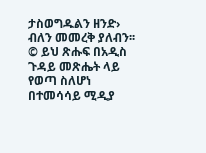ታስወግዱልን ዘንድ› ብለን መመረቅ ያለብን፡፡
© ይህ ጽሑፍ በአዲስ ጉዳይ መጽሔት ላይ የወጣ ስለሆነ በተመሳሳይ ሚዲያ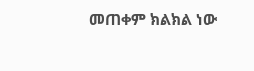መጠቀም ክልክል ነው